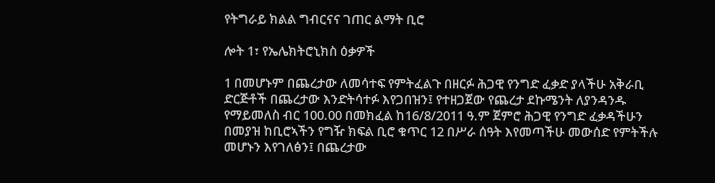የትግራይ ክልል ግብርናና ገጠር ልማት ቢሮ

ሎት 1፣ የኤሌክትሮኒክስ ዕቃዎች

1 በመሆኑም በጨረታው ለመሳተፍ የምትፈልጉ በዘርፉ ሕጋዊ የንግድ ፈቃድ ያላችሁ አቅራቢ ድርጅቶች በጨረታው እንድትሳተፉ እየጋበዝን፤ የተዘጋጀው የጨረታ ደኩሜንት ለያንዳንዱ የማይመለስ ብር 100.00 በመክፈል ከ16/8/2011 ዓ.ም ጀምሮ ሕጋዊ የንግድ ፈቃዳችሁን በመያዝ ከቢሮኣችን የግዥ ክፍል ቢሮ ቁጥር 12 በሥራ ሰዓት እየመጣችሁ መውሰድ የምትችሉ መሆኑን እየገለፅን፤ በጨረታው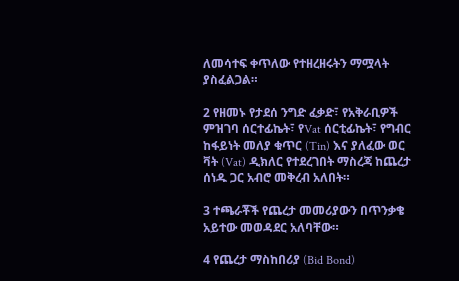ለመሳተፍ ቀጥለው የተዘረዘሩትን ማሟላት ያስፈልጋል።

2 የዘመኑ የታደሰ ንግድ ፈቃድ፣ የአቅራቢዎች ምዝገባ ሰርተፊኬት፣ የVat ሰርቲፊኬት፣ የግብር ከፋይነት መለያ ቁጥር (Tin) እና ያለፈው ወር ቫት (Vat) ዲክለር የተደረገበት ማስረጃ ከጨረታ ሰነዱ ጋር አብሮ መቅረብ አለበት።

3 ተጫራቾች የጨረታ መመሪያውን በጥንቃቄ አይተው መወዳደር አለባቸው።

4 የጨረታ ማስከበሪያ (Bid Bond)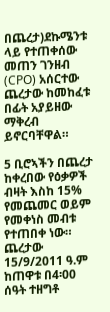በጨረታ)ደኩሜንቱ ላይ የተጠቀሰው መጠን ገንዘብ (CPO) አሰርተው ጨረታው ከመከፈቱ በፊት አያይዘው ማቅረብ ይኖርባቸዋል።

5 ቢሮኣችን በጨረታ ከቀረበው የዕቃዎች ብዛት እስከ 15% የመጨመር ወይም የመቀነስ መብቱ የተጠበቀ ነው። ጨረታው 15/9/2011 ዓ.ም ከጠዋቱ በ4፡00 ሰዓት ተዘግቶ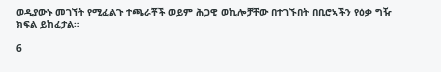ወዲያውኑ መገኘት የሚፈልጉ ተጫራቾች ወይም ሕጋዊ ወኪሎቻቸው በተገኙበት በቢሮኣችን የዕቃ ግዥ ክፍል ይከፈታል።

6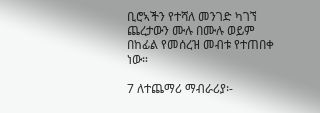ቢሮኣችን የተሻለ መንገድ ካገኘ ጨረታውን ሙሉ በሙሉ ወይም በከፊል የመሰረዝ መብቱ የተጠበቀ ነው።

7 ለተጨማሪ ማብራሪያ፡-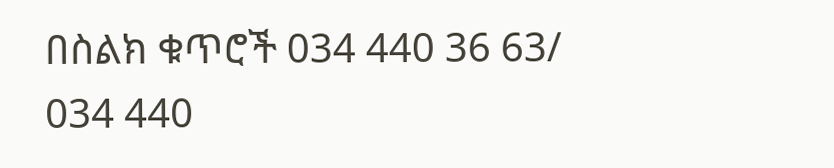በስልክ ቁጥሮች 034 440 36 63/ 034 440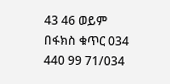43 46 ወይም በፋክስ ቁጥር 034 440 99 71/034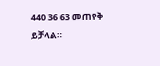440 36 63 መጠየቅ ይቻላል።